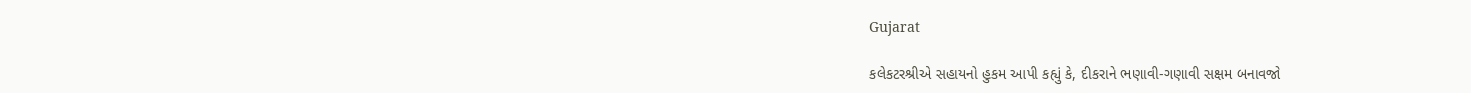Gujarat

કલેકટરશ્રીએ સહાયનો હુકમ આપી કહ્યું કે, દીકરાને ભણાવી-ગણાવી સક્ષમ બનાવજો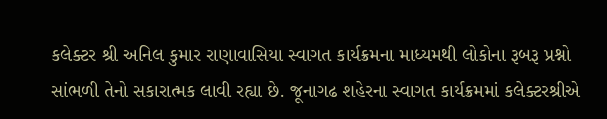કલેક્ટર શ્રી અનિલ કુમાર રાણાવાસિયા સ્વાગત કાર્યક્રમના માધ્યમથી લોકોના રૂબરૂ પ્રશ્નો સાંભળી તેનો સકારાત્મક લાવી રહ્યા છે. જૂનાગઢ શહેરના સ્વાગત કાર્યક્રમમાં કલેક્ટરશ્રીએ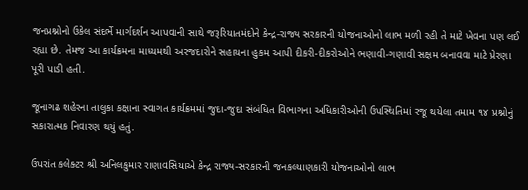જનપ્રશ્નોનો ઉકેલ સંદર્ભે માર્ગદર્શન આપવાની સાથે જરૂરિયાતમંદોને કેન્દ્ર-રાજ્ય સરકારની યોજનાઓનો લાભ મળી રહી તે માટે ખેવના પણ લઈ રહ્યા છે. તેમજ આ કાર્યક્રમના માધ્યમથી અરજદારોને સહાયના હુકમ આપી દીકરી-દીકરોઓને ભણાવી-ગણાવી સક્ષમ બનાવવા માટે પ્રેરણા પૂરી પાડી હતી.

જૂનાગઢ શહેરના તાલુકા કક્ષાના સ્વાગત કાર્યક્રમમાં જુદા-જુદા સંબંધિત વિભાગના અધિકારીઓની ઉપસ્થિતિમાં રજૂ થયેલા તમામ ૧૪ પ્રશ્નોનું સકારાત્મક નિવારણ થયું હતું.

ઉપરાંત કલેક્ટર શ્રી અનિલકુમાર રાણાવસિયાએ કેન્દ્ર રાજ્ય-સરકારની જનકલ્યાણકારી યોજનાઓનો લાભ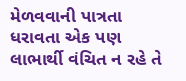મેળવવાની પાત્રતા ધરાવતા એક પણ લાભાર્થી વંચિત ન રહે તે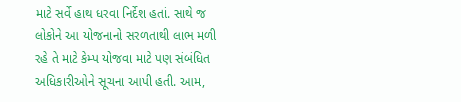માટે સર્વે હાથ ધરવા નિર્દેશ હતાં. સાથે જ લોકોને આ યોજનાનો સરળતાથી લાભ મળી રહે તે માટે કેમ્પ યોજવા માટે પણ સંબંધિત અધિકારીઓને સૂચના આપી હતી. આમ,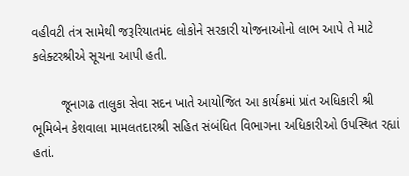વહીવટી તંત્ર સામેથી જરૂરિયાતમંદ લોકોને સરકારી યોજનાઓનો લાભ આપે તે માટે કલેક્ટરશ્રીએ સૂચના આપી હતી.

        જૂનાગઢ તાલુકા સેવા સદન ખાતે આયોજિત આ કાર્યક્રમાં પ્રાંત અધિકારી શ્રી ભૂમિબેન કેશવાલા મામલતદારશ્રી સહિત સંબંધિત વિભાગના અધિકારીઓ ઉપસ્થિત રહ્યાં હતાં.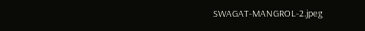SWAGAT-MANGROL-2.jpeg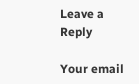Leave a Reply

Your email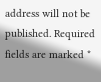address will not be published. Required fields are marked *